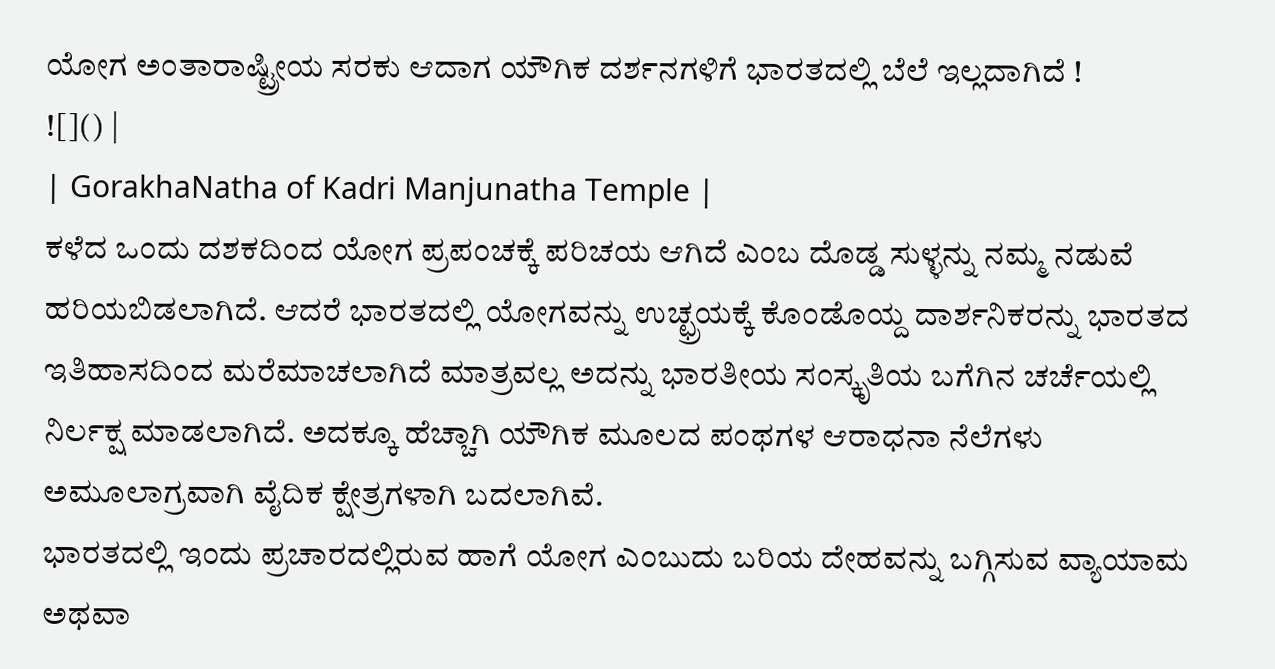ಯೋಗ ಅಂತಾರಾಷ್ಟ್ರೀಯ ಸರಕು ಆದಾಗ ಯೌಗಿಕ ದರ್ಶನಗಳಿಗೆ ಭಾರತದಲ್ಲಿ ಬೆಲೆ ಇಲ್ಲದಾಗಿದೆ !
![]() |
| GorakhaNatha of Kadri Manjunatha Temple |
ಕಳೆದ ಒಂದು ದಶಕದಿಂದ ಯೋಗ ಪ್ರಪಂಚಕ್ಕೆ ಪರಿಚಯ ಆಗಿದೆ ಎಂಬ ದೊಡ್ಡ ಸುಳ್ಳನ್ನು ನಮ್ಮ ನಡುವೆ ಹರಿಯಬಿಡಲಾಗಿದೆ. ಆದರೆ ಭಾರತದಲ್ಲಿ ಯೋಗವನ್ನು ಉಚ್ಛ್ರಯಕ್ಕೆ ಕೊಂಡೊಯ್ದ ದಾರ್ಶನಿಕರನ್ನು ಭಾರತದ ಇತಿಹಾಸದಿಂದ ಮರೆಮಾಚಲಾಗಿದೆ ಮಾತ್ರವಲ್ಲ ಅದನ್ನು ಭಾರತೀಯ ಸಂಸ್ಕೃತಿಯ ಬಗೆಗಿನ ಚರ್ಚೆಯಲ್ಲಿ ನಿರ್ಲಕ್ಷ ಮಾಡಲಾಗಿದೆ. ಅದಕ್ಕೂ ಹೆಚ್ಚಾಗಿ ಯೌಗಿಕ ಮೂಲದ ಪಂಥಗಳ ಆರಾಧನಾ ನೆಲೆಗಳು ಅಮೂಲಾಗ್ರವಾಗಿ ವೈದಿಕ ಕ್ಷೇತ್ರಗಳಾಗಿ ಬದಲಾಗಿವೆ.
ಭಾರತದಲ್ಲಿ ಇಂದು ಪ್ರಚಾರದಲ್ಲಿರುವ ಹಾಗೆ ಯೋಗ ಎಂಬುದು ಬರಿಯ ದೇಹವನ್ನು ಬಗ್ಗಿಸುವ ವ್ಯಾಯಾಮ ಅಥವಾ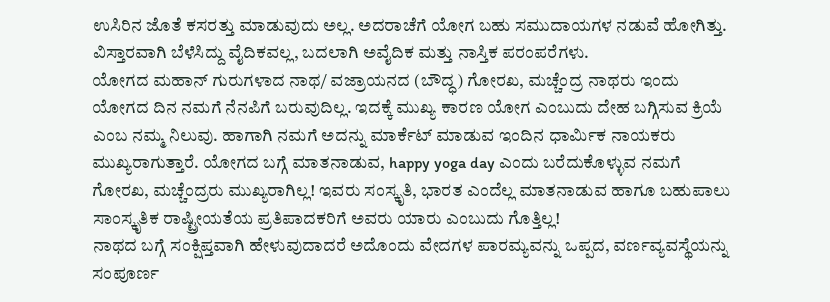ಉಸಿರಿನ ಜೊತೆ ಕಸರತ್ತು ಮಾಡುವುದು ಅಲ್ಲ. ಅದರಾಚೆಗೆ ಯೋಗ ಬಹು ಸಮುದಾಯಗಳ ನಡುವೆ ಹೋಗಿತ್ತು.
ವಿಸ್ತಾರವಾಗಿ ಬೆಳೆಸಿದ್ದು ವೈದಿಕವಲ್ಲ, ಬದಲಾಗಿ ಅವೈದಿಕ ಮತ್ತು ನಾಸ್ತಿಕ ಪರಂಪರೆಗಳು.
ಯೋಗದ ಮಹಾನ್ ಗುರುಗಳಾದ ನಾಥ/ ವಜ್ರಾಯನದ (ಬೌದ್ಧ) ಗೋರಖ, ಮಚ್ಚೆಂದ್ರ ನಾಥರು ಇಂದು ಯೋಗದ ದಿನ ನಮಗೆ ನೆನಪಿಗೆ ಬರುವುದಿಲ್ಲ. ಇದಕ್ಕೆ ಮುಖ್ಯ ಕಾರಣ ಯೋಗ ಎಂಬುದು ದೇಹ ಬಗ್ಗಿಸುವ ಕ್ರಿಯೆ ಎಂಬ ನಮ್ಮ ನಿಲುವು. ಹಾಗಾಗಿ ನಮಗೆ ಅದನ್ನು ಮಾರ್ಕೆಟ್ ಮಾಡುವ ಇಂದಿನ ಧಾರ್ಮಿಕ ನಾಯಕರು ಮುಖ್ಯರಾಗುತ್ತಾರೆ. ಯೋಗದ ಬಗ್ಗೆ ಮಾತನಾಡುವ, happy yoga day ಎಂದು ಬರೆದುಕೊಳ್ಳುವ ನಮಗೆ ಗೋರಖ, ಮಚ್ಚೆಂದ್ರರು ಮುಖ್ಯರಾಗಿಲ್ಲ! ಇವರು ಸಂಸ್ಕೃತಿ, ಭಾರತ ಎಂದೆಲ್ಲ ಮಾತನಾಡುವ ಹಾಗೂ ಬಹುಪಾಲು ಸಾಂಸ್ಕೃತಿಕ ರಾಷ್ಟ್ರೀಯತೆಯ ಪ್ರತಿಪಾದಕರಿಗೆ ಅವರು ಯಾರು ಎಂಬುದು ಗೊತ್ತಿಲ್ಲ!
ನಾಥದ ಬಗ್ಗೆ ಸಂಕ್ಷಿಪ್ತವಾಗಿ ಹೇಳುವುದಾದರೆ ಅದೊಂದು ವೇದಗಳ ಪಾರಮ್ಯವನ್ನು ಒಪ್ಪದ, ವರ್ಣವ್ಯವಸ್ಥೆಯನ್ನು ಸಂಪೂರ್ಣ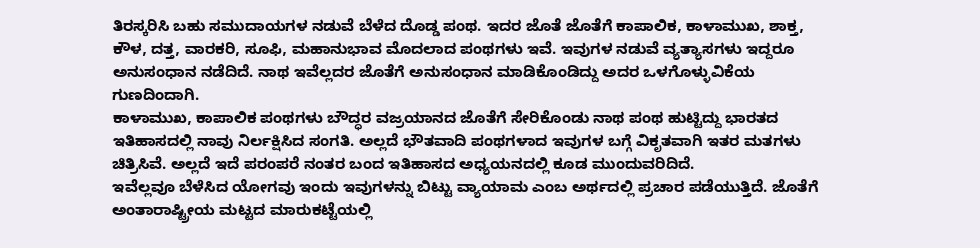ತಿರಸ್ಕರಿಸಿ ಬಹು ಸಮುದಾಯಗಳ ನಡುವೆ ಬೆಳೆದ ದೊಡ್ಡ ಪಂಥ. ಇದರ ಜೊತೆ ಜೊತೆಗೆ ಕಾಪಾಲಿಕ, ಕಾಳಾಮುಖ, ಶಾಕ್ತ, ಕೌಳ, ದತ್ತ, ವಾರಕರಿ, ಸೂಫಿ, ಮಹಾನುಭಾವ ಮೊದಲಾದ ಪಂಥಗಳು ಇವೆ. ಇವುಗಳ ನಡುವೆ ವ್ಯತ್ಯಾಸಗಳು ಇದ್ದರೂ ಅನುಸಂಧಾನ ನಡೆದಿದೆ. ನಾಥ ಇವೆಲ್ಲದರ ಜೊತೆಗೆ ಅನುಸಂಧಾನ ಮಾಡಿಕೊಂಡಿದ್ದು ಅದರ ಒಳಗೊಳ್ಳುವಿಕೆಯ ಗುಣದಿಂದಾಗಿ.
ಕಾಳಾಮುಖ, ಕಾಪಾಲಿಕ ಪಂಥಗಳು ಬೌದ್ಧರ ವಜ್ರಯಾನದ ಜೊತೆಗೆ ಸೇರಿಕೊಂಡು ನಾಥ ಪಂಥ ಹುಟ್ಟಿದ್ದು ಭಾರತದ ಇತಿಹಾಸದಲ್ಲಿ ನಾವು ನಿರ್ಲಕ್ಷಿಸಿದ ಸಂಗತಿ. ಅಲ್ಲದೆ ಭೌತವಾದಿ ಪಂಥಗಳಾದ ಇವುಗಳ ಬಗ್ಗೆ ವಿಕೃತವಾಗಿ ಇತರ ಮತಗಳು ಚಿತ್ರಿಸಿವೆ. ಅಲ್ಲದೆ ಇದೆ ಪರಂಪರೆ ನಂತರ ಬಂದ ಇತಿಹಾಸದ ಅಧ್ಯಯನದಲ್ಲಿ ಕೂಡ ಮುಂದುವರಿದಿದೆ.
ಇವೆಲ್ಲವೂ ಬೆಳೆಸಿದ ಯೋಗವು ಇಂದು ಇವುಗಳನ್ನು ಬಿಟ್ಟು ವ್ಯಾಯಾಮ ಎಂಬ ಅರ್ಥದಲ್ಲಿ ಪ್ರಚಾರ ಪಡೆಯುತ್ತಿದೆ. ಜೊತೆಗೆ ಅಂತಾರಾಷ್ಟ್ರೀಯ ಮಟ್ಟದ ಮಾರುಕಟ್ಟೆಯಲ್ಲಿ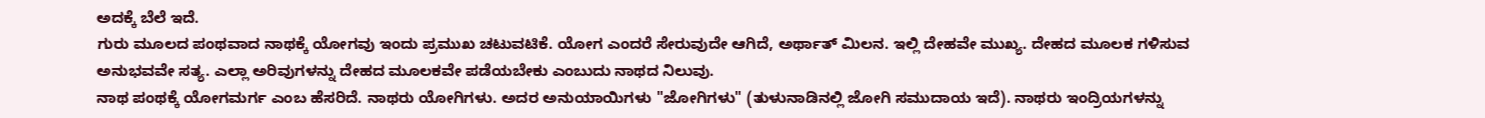ಅದಕ್ಕೆ ಬೆಲೆ ಇದೆ.
ಗುರು ಮೂಲದ ಪಂಥವಾದ ನಾಥಕ್ಕೆ ಯೋಗವು ಇಂದು ಪ್ರಮುಖ ಚಟುವಟಿಕೆ. ಯೋಗ ಎಂದರೆ ಸೇರುವುದೇ ಆಗಿದೆ, ಅರ್ಥಾತ್ ಮಿಲನ. ಇಲ್ಲಿ ದೇಹವೇ ಮುಖ್ಯ. ದೇಹದ ಮೂಲಕ ಗಳಿಸುವ ಅನುಭವವೇ ಸತ್ಯ. ಎಲ್ಲಾ ಅರಿವುಗಳನ್ನು ದೇಹದ ಮೂಲಕವೇ ಪಡೆಯಬೇಕು ಎಂಬುದು ನಾಥದ ನಿಲುವು.
ನಾಥ ಪಂಥಕ್ಕೆ ಯೋಗಮರ್ಗ ಎಂಬ ಹೆಸರಿದೆ. ನಾಥರು ಯೋಗಿಗಳು. ಅದರ ಅನುಯಾಯಿಗಳು "ಜೋಗಿಗಳು" (ತುಳುನಾಡಿನಲ್ಲಿ ಜೋಗಿ ಸಮುದಾಯ ಇದೆ). ನಾಥರು ಇಂದ್ರಿಯಗಳನ್ನು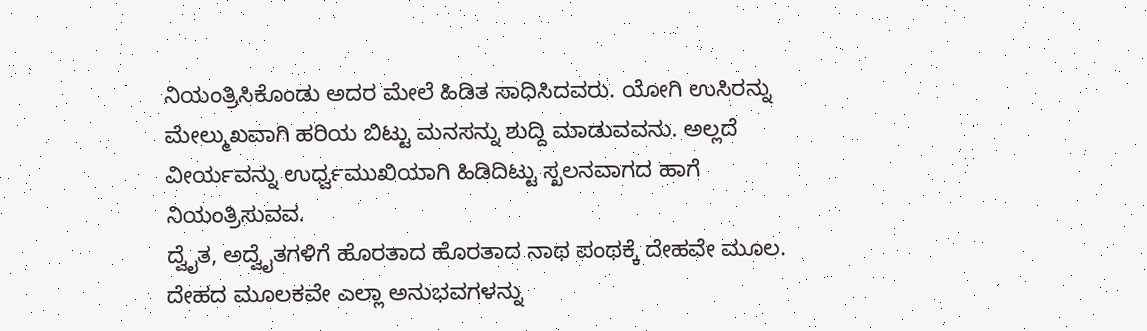ನಿಯಂತ್ರಿಸಿಕೊಂಡು ಅದರ ಮೇಲೆ ಹಿಡಿತ ಸಾಧಿಸಿದವರು. ಯೋಗಿ ಉಸಿರನ್ನು ಮೇಲ್ಮುಖವಾಗಿ ಹರಿಯ ಬಿಟ್ಟು ಮನಸನ್ನು ಶುದ್ದಿ ಮಾಡುವವನು. ಅಲ್ಲದೆ ವೀರ್ಯವನ್ನು ಉರ್ಧ್ವಮುಖಿಯಾಗಿ ಹಿಡಿದಿಟ್ಟು ಸ್ಖಲನವಾಗದ ಹಾಗೆ ನಿಯಂತ್ರಿಸುವವ.
ದ್ವೈತ, ಅದ್ವೈತಗಳಿಗೆ ಹೊರತಾದ ಹೊರತಾದ ನಾಥ ಪಂಥಕ್ಕೆ ದೇಹವೇ ಮೂಲ. ದೇಹದ ಮೂಲಕವೇ ಎಲ್ಲಾ ಅನುಭವಗಳನ್ನು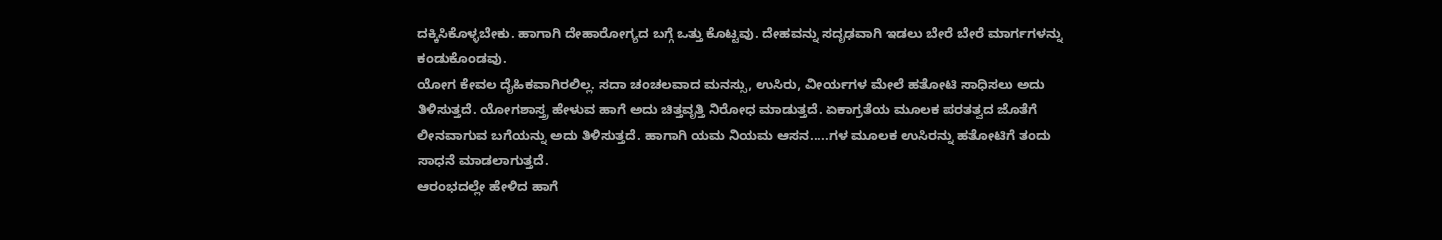ದಕ್ಕಿಸಿಕೊಳ್ಳಬೇಕು. ಹಾಗಾಗಿ ದೇಹಾರೋಗ್ಯದ ಬಗ್ಗೆ ಒತ್ತು ಕೊಟ್ಟವು. ದೇಹವನ್ನು ಸದೃಢವಾಗಿ ಇಡಲು ಬೇರೆ ಬೇರೆ ಮಾರ್ಗಗಳನ್ನು ಕಂಡುಕೊಂಡವು.
ಯೋಗ ಕೇವಲ ದೈಹಿಕವಾಗಿರಲಿಲ್ಲ. ಸದಾ ಚಂಚಲವಾದ ಮನಸ್ಸು, ಉಸಿರು, ವೀರ್ಯಗಳ ಮೇಲೆ ಹತೋಟಿ ಸಾಧಿಸಲು ಅದು ತಿಳಿಸುತ್ತದೆ. ಯೋಗಶಾಸ್ತ್ರ ಹೇಳುವ ಹಾಗೆ ಅದು ಚಿತ್ತವೃತ್ತಿ ನಿರೋಧ ಮಾಡುತ್ತದೆ. ಏಕಾಗ್ರತೆಯ ಮೂಲಕ ಪರತತ್ವದ ಜೊತೆಗೆ ಲೀನವಾಗುವ ಬಗೆಯನ್ನು ಅದು ತಿಳಿಸುತ್ತದೆ. ಹಾಗಾಗಿ ಯಮ ನಿಯಮ ಆಸನ.....ಗಳ ಮೂಲಕ ಉಸಿರನ್ನು ಹತೋಟಿಗೆ ತಂದು ಸಾಧನೆ ಮಾಡಲಾಗುತ್ತದೆ.
ಆರಂಭದಲ್ಲೇ ಹೇಳಿದ ಹಾಗೆ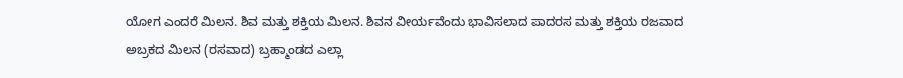ಯೋಗ ಎಂದರೆ ಮಿಲನ. ಶಿವ ಮತ್ತು ಶಕ್ತಿಯ ಮಿಲನ. ಶಿವನ ವೀರ್ಯವೆಂದು ಭಾವಿಸಲಾದ ಪಾದರಸ ಮತ್ತು ಶಕ್ತಿಯ ರಜವಾದ ಅಬ್ರಕದ ಮಿಲನ (ರಸವಾದ) ಬ್ರಹ್ಮಾಂಡದ ಎಲ್ಲಾ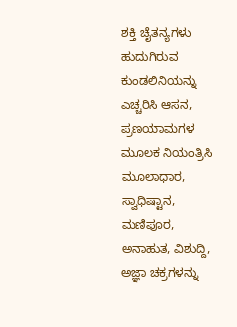ಶಕ್ತಿ ಚೈತನ್ಯಗಳು ಹುದುಗಿರುವ ಕುಂಡಲಿನಿಯನ್ನು ಎಚ್ಚರಿಸಿ ಆಸನ, ಪ್ರಣಯಾಮಗಳ ಮೂಲಕ ನಿಯಂತ್ರಿಸಿ ಮೂಲಾಧಾರ, ಸ್ವಾಧಿಷ್ಟಾನ, ಮಣಿಪೂರ, ಅನಾಹುತ, ವಿಶುದ್ದಿ, ಅಜ್ಞಾ ಚಕ್ರಗಳನ್ನು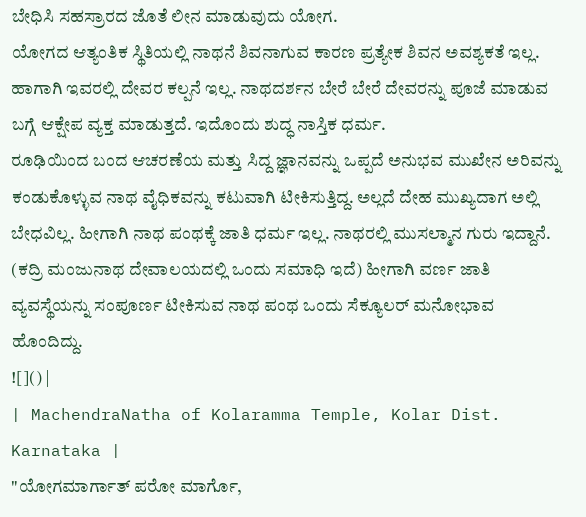ಬೇಧಿಸಿ ಸಹಸ್ರಾರದ ಜೊತೆ ಲೀನ ಮಾಡುವುದು ಯೋಗ.
ಯೋಗದ ಆತ್ಯಂತಿಕ ಸ್ಥಿತಿಯಲ್ಲಿ ನಾಥನೆ ಶಿವನಾಗುವ ಕಾರಣ ಪ್ರತ್ಯೇಕ ಶಿವನ ಅವಶ್ಯಕತೆ ಇಲ್ಲ. ಹಾಗಾಗಿ ಇವರಲ್ಲಿ ದೇವರ ಕಲ್ಪನೆ ಇಲ್ಲ. ನಾಥದರ್ಶನ ಬೇರೆ ಬೇರೆ ದೇವರನ್ನು ಪೂಜೆ ಮಾಡುವ ಬಗ್ಗೆ ಆಕ್ಷೇಪ ವ್ಯಕ್ತ ಮಾಡುತ್ತದೆ. ಇದೊಂದು ಶುದ್ಧ ನಾಸ್ತಿಕ ಧರ್ಮ.
ರೂಢಿಯಿಂದ ಬಂದ ಆಚರಣೆಯ ಮತ್ತು ಸಿದ್ದ ಜ್ಞಾನವನ್ನು ಒಪ್ಪದೆ ಅನುಭವ ಮುಖೇನ ಅರಿವನ್ನು ಕಂಡುಕೊಳ್ಳುವ ನಾಥ ವೈಧಿಕವನ್ನು ಕಟುವಾಗಿ ಟೀಕಿಸುತ್ತಿದ್ದ. ಅಲ್ಲದೆ ದೇಹ ಮುಖ್ಯದಾಗ ಅಲ್ಲಿ ಬೇಧವಿಲ್ಲ. ಹೀಗಾಗಿ ನಾಥ ಪಂಥಕ್ಕೆ ಜಾತಿ ಧರ್ಮ ಇಲ್ಲ. ನಾಥರಲ್ಲಿ ಮುಸಲ್ಮಾನ ಗುರು ಇದ್ದಾನೆ. (ಕದ್ರಿ ಮಂಜುನಾಥ ದೇವಾಲಯದಲ್ಲಿ ಒಂದು ಸಮಾಧಿ ಇದೆ) ಹೀಗಾಗಿ ವರ್ಣ ಜಾತಿ ವ್ಯವಸ್ಥೆಯನ್ನು ಸಂಪೂರ್ಣ ಟೀಕಿಸುವ ನಾಥ ಪಂಥ ಒಂದು ಸೆಕ್ಯೂಲರ್ ಮನೋಭಾವ ಹೊಂದಿದ್ದು.
![]() |
| MachendraNatha of Kolaramma Temple, Kolar Dist. Karnataka |
"ಯೋಗಮಾರ್ಗಾತ್ ಪರೋ ಮಾರ್ಗೊ,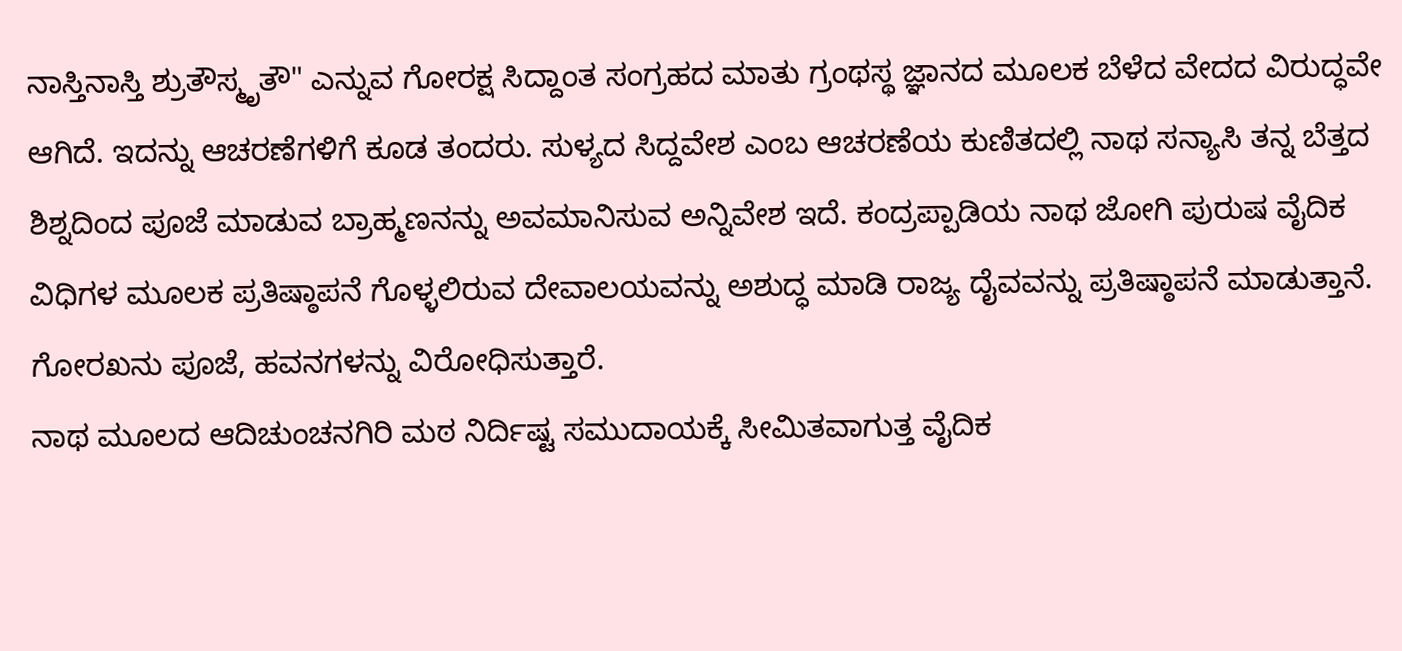ನಾಸ್ತಿನಾಸ್ತಿ ಶ್ರುತೌಸ್ಮೃತೌ" ಎನ್ನುವ ಗೋರಕ್ಷ ಸಿದ್ದಾಂತ ಸಂಗ್ರಹದ ಮಾತು ಗ್ರಂಥಸ್ಥ ಜ್ಞಾನದ ಮೂಲಕ ಬೆಳೆದ ವೇದದ ವಿರುದ್ಧವೇ ಆಗಿದೆ. ಇದನ್ನು ಆಚರಣೆಗಳಿಗೆ ಕೂಡ ತಂದರು. ಸುಳ್ಯದ ಸಿದ್ದವೇಶ ಎಂಬ ಆಚರಣೆಯ ಕುಣಿತದಲ್ಲಿ ನಾಥ ಸನ್ಯಾಸಿ ತನ್ನ ಬೆತ್ತದ ಶಿಶ್ನದಿಂದ ಪೂಜೆ ಮಾಡುವ ಬ್ರಾಹ್ಮಣನನ್ನು ಅವಮಾನಿಸುವ ಅನ್ನಿವೇಶ ಇದೆ. ಕಂದ್ರಪ್ಪಾಡಿಯ ನಾಥ ಜೋಗಿ ಪುರುಷ ವೈದಿಕ ವಿಧಿಗಳ ಮೂಲಕ ಪ್ರತಿಷ್ಠಾಪನೆ ಗೊಳ್ಳಲಿರುವ ದೇವಾಲಯವನ್ನು ಅಶುದ್ಧ ಮಾಡಿ ರಾಜ್ಯ ದೈವವನ್ನು ಪ್ರತಿಷ್ಠಾಪನೆ ಮಾಡುತ್ತಾನೆ. ಗೋರಖನು ಪೂಜೆ, ಹವನಗಳನ್ನು ವಿರೋಧಿಸುತ್ತಾರೆ.
ನಾಥ ಮೂಲದ ಆದಿಚುಂಚನಗಿರಿ ಮಠ ನಿರ್ದಿಷ್ಟ ಸಮುದಾಯಕ್ಕೆ ಸೀಮಿತವಾಗುತ್ತ ವೈದಿಕ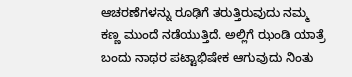ಆಚರಣೆಗಳನ್ನು ರೂಢಿಗೆ ತರುತ್ತಿರುವುದು ನಮ್ಮ ಕಣ್ಣ ಮುಂದೆ ನಡೆಯುತ್ತಿದೆ. ಅಲ್ಲಿಗೆ ಝಂಡಿ ಯಾತ್ರೆ ಬಂದು ನಾಥರ ಪಟ್ಟಾಭಿಷೇಕ ಆಗುವುದು ನಿಂತು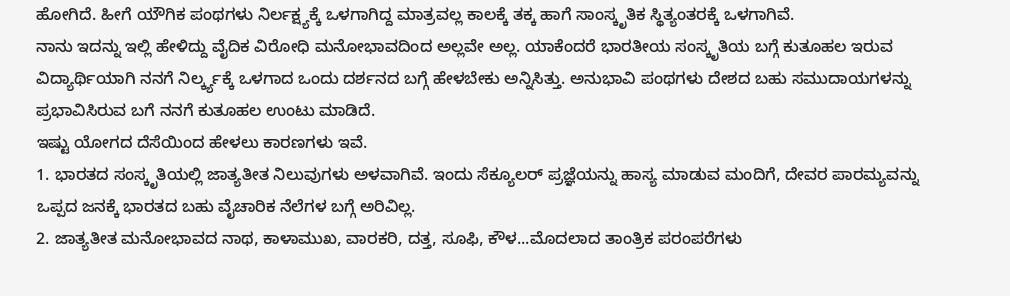ಹೋಗಿದೆ. ಹೀಗೆ ಯೌಗಿಕ ಪಂಥಗಳು ನಿರ್ಲಕ್ಷ್ಯಕ್ಕೆ ಒಳಗಾಗಿದ್ದ ಮಾತ್ರವಲ್ಲ ಕಾಲಕ್ಕೆ ತಕ್ಕ ಹಾಗೆ ಸಾಂಸ್ಕೃತಿಕ ಸ್ಥಿತ್ಯಂತರಕ್ಕೆ ಒಳಗಾಗಿವೆ.
ನಾನು ಇದನ್ನು ಇಲ್ಲಿ ಹೇಳಿದ್ದು ವೈದಿಕ ವಿರೋಧಿ ಮನೋಭಾವದಿಂದ ಅಲ್ಲವೇ ಅಲ್ಲ. ಯಾಕೆಂದರೆ ಭಾರತೀಯ ಸಂಸ್ಕೃತಿಯ ಬಗ್ಗೆ ಕುತೂಹಲ ಇರುವ ವಿದ್ಯಾರ್ಥಿಯಾಗಿ ನನಗೆ ನಿರ್ಲ್ಕ್ಯಕ್ಕೆ ಒಳಗಾದ ಒಂದು ದರ್ಶನದ ಬಗ್ಗೆ ಹೇಳಬೇಕು ಅನ್ನಿಸಿತ್ತು. ಅನುಭಾವಿ ಪಂಥಗಳು ದೇಶದ ಬಹು ಸಮುದಾಯಗಳನ್ನು ಪ್ರಭಾವಿಸಿರುವ ಬಗೆ ನನಗೆ ಕುತೂಹಲ ಉಂಟು ಮಾಡಿದೆ.
ಇಷ್ಟು ಯೋಗದ ದೆಸೆಯಿಂದ ಹೇಳಲು ಕಾರಣಗಳು ಇವೆ.
1. ಭಾರತದ ಸಂಸ್ಕೃತಿಯಲ್ಲಿ ಜಾತ್ಯತೀತ ನಿಲುವುಗಳು ಅಳವಾಗಿವೆ. ಇಂದು ಸೆಕ್ಯೂಲರ್ ಪ್ರಜ್ಞೆಯನ್ನು ಹಾಸ್ಯ ಮಾಡುವ ಮಂದಿಗೆ, ದೇವರ ಪಾರಮ್ಯವನ್ನು ಒಪ್ಪದ ಜನಕ್ಕೆ ಭಾರತದ ಬಹು ವೈಚಾರಿಕ ನೆಲೆಗಳ ಬಗ್ಗೆ ಅರಿವಿಲ್ಲ.
2. ಜಾತ್ಯತೀತ ಮನೋಭಾವದ ನಾಥ, ಕಾಳಾಮುಖ, ವಾರಕರಿ, ದತ್ತ, ಸೂಫಿ, ಕೌಳ...ಮೊದಲಾದ ತಾಂತ್ರಿಕ ಪರಂಪರೆಗಳು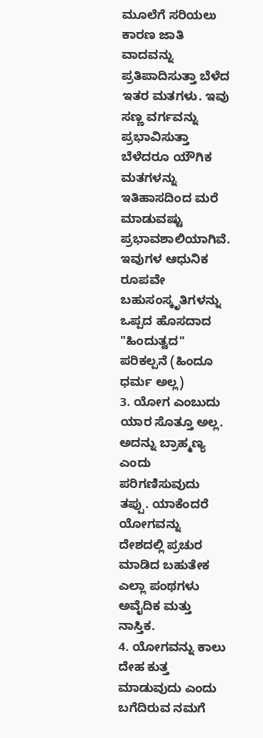ಮೂಲೆಗೆ ಸರಿಯಲು ಕಾರಣ ಜಾತಿ ವಾದವನ್ನು ಪ್ರತಿಪಾದಿಸುತ್ತಾ ಬೆಳೆದ ಇತರ ಮತಗಳು. ಇವು ಸಣ್ಣ ವರ್ಗವನ್ನು ಪ್ರಭಾವಿಸುತ್ತಾ ಬೆಳೆದರೂ ಯೌಗಿಕ ಮತಗಳನ್ನು ಇತಿಹಾಸದಿಂದ ಮರೆ ಮಾಡುವಷ್ಟು ಪ್ರಭಾವಶಾಲಿಯಾಗಿವೆ. ಇವುಗಳ ಆಧುನಿಕ ರೂಪವೇ ಬಹುಸಂಸ್ಕೃತಿಗಳನ್ನು ಒಪ್ಪದ ಹೊಸದಾದ "ಹಿಂದುತ್ವದ" ಪರಿಕಲ್ಪನೆ (ಹಿಂದೂ ಧರ್ಮ ಅಲ್ಲ)
3. ಯೋಗ ಎಂಬುದು ಯಾರ ಸೊತ್ತೂ ಅಲ್ಲ. ಅದನ್ನು ಬ್ರಾಹ್ಮಣ್ಯ ಎಂದು ಪರಿಗಣಿಸುವುದು ತಪ್ಪು. ಯಾಕೆಂದರೆ ಯೋಗವನ್ನು ದೇಶದಲ್ಲಿ ಪ್ರಚುರ ಮಾಡಿದ ಬಹುತೇಕ ಎಲ್ಲಾ ಪಂಥಗಳು ಅವೈದಿಕ ಮತ್ತು ನಾಸ್ತಿಕ.
4. ಯೋಗವನ್ನು ಕಾಲು ದೇಹ ಕುತ್ತ ಮಾಡುವುದು ಎಂದು ಬಗೆದಿರುವ ನಮಗೆ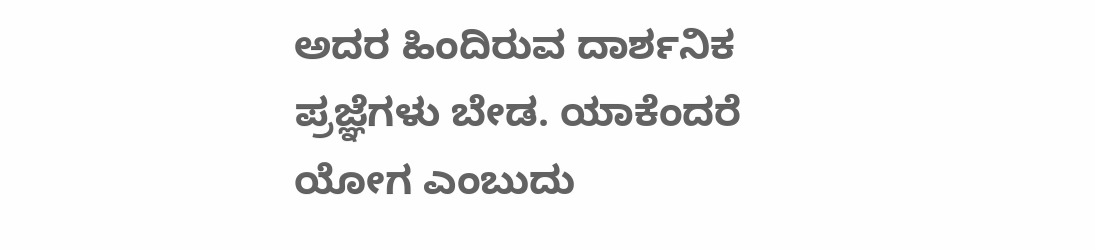ಅದರ ಹಿಂದಿರುವ ದಾರ್ಶನಿಕ ಪ್ರಜ್ಞೆಗಳು ಬೇಡ. ಯಾಕೆಂದರೆ ಯೋಗ ಎಂಬುದು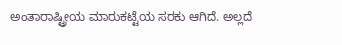ಅಂತಾರಾಷ್ಟ್ರೀಯ ಮಾರುಕಟ್ಟೆಯ ಸರಕು ಆಗಿದೆ. ಅಲ್ಲದೆ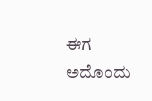ಈಗ ಅದೊಂದು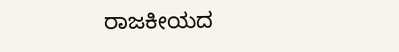ರಾಜಕೀಯದ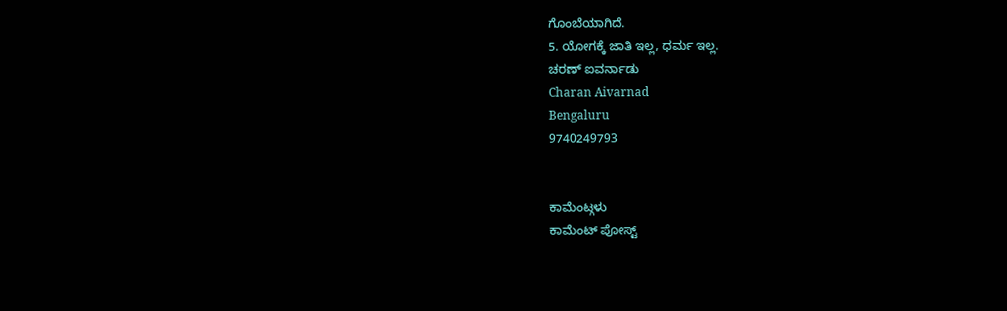ಗೊಂಬೆಯಾಗಿದೆ.
5. ಯೋಗಕ್ಕೆ ಜಾತಿ ಇಲ್ಲ, ಧರ್ಮ ಇಲ್ಲ.
ಚರಣ್ ಐವರ್ನಾಡು
Charan Aivarnad
Bengaluru
9740249793


ಕಾಮೆಂಟ್ಗಳು
ಕಾಮೆಂಟ್ ಪೋಸ್ಟ್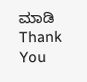ಮಾಡಿ
Thank You